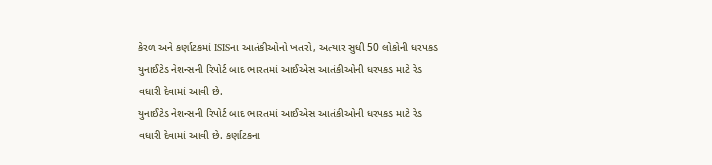કેરળ અને કર્ણાટકમાં ISISના આતંકીઓનો ખતરો, અત્યાર સુધી 50 લોકોની ધરપકડ
યુનાઈટેડ નેશન્સની રિપોર્ટ બાદ ભારતમાં આઈએસ આતંકીઓની ધરપકડ માટે રેડ વધારી દેવામાં આવી છે.
યુનાઈટેડ નેશન્સની રિપોર્ટ બાદ ભારતમાં આઈએસ આતંકીઓની ધરપકડ માટે રેડ વધારી દેવામાં આવી છે. કર્ણાટકના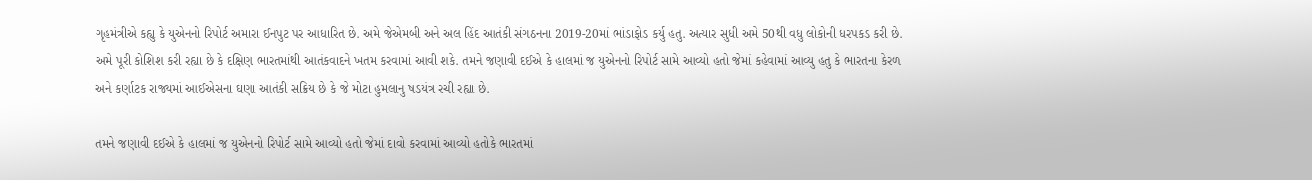ગૃહમંત્રીએ કહ્યુ કે યુએનનો રિપોર્ટ અમારા ઈનપુટ પર આધારિત છે. અમે જેએમબી અને અલ હિંદ આતંકી સંગઠનના 2019-20માં ભાંડાફોડ કર્યુ હતુ. અત્યાર સુધી અમે 50થી વધુ લોકોની ધરપકડ કરી છે. અમે પૂરી કોશિશ કરી રહ્યા છે કે દક્ષિણ ભારતમાંથી આતંકવાદને ખતમ કરવામાં આવી શકે. તમને જણાવી દઈએ કે હાલમાં જ યુએનનો રિપોર્ટ સામે આવ્યો હતો જેમાં કહેવામાં આવ્યુ હતુ કે ભારતના કેરળ અને કર્ણાટક રાજ્યમાં આઈએસના ઘણા આતંકી સક્રિય છે કે જે મોટા હુમલાનુ ષડયંત્ર રચી રહ્યા છે.

તમને જણાવી દઈએ કે હાલમાં જ યુએનનો રિપોર્ટ સામે આવ્યો હતો જેમાં દાવો કરવામાં આવ્યો હતોકે ભારતમાં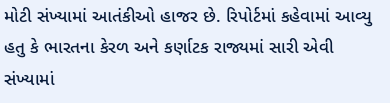મોટી સંખ્યામાં આતંકીઓ હાજર છે. રિપોર્ટમાં કહેવામાં આવ્યુ હતુ કે ભારતના કેરળ અને કર્ણાટક રાજ્યમાં સારી એવી સંખ્યામાં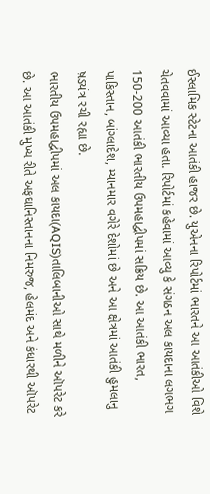ઈસ્લામિક સ્ટેટના આતંકી હાજર છે. યુએનના રિપોર્ટમાં ભારતને આ આતંકીઓ વિશે ચેતવવામાં આવ્યા હતા. રિપોર્ટમાં કહેવામાં આવ્યુ કે સંગઠન અલ કાયદાના લગભગ 150-200 આતંકી ભારતીય ઉપમહાદ્વીપમાં સક્રિય છે. આ આતંકી ભારત, પાકિસ્તાન, બાંગ્લાદેશ, મ્યાનમાર વગેરે દેશોમાં છે અને આ ક્ષેત્રમાં આતંકી હુમલાનુ ષ઼ડયંત્ર રચી રહ્યા છે.
ભારતીય ઉપમહાદ્વીપમાં અલ કાયદા(AQIS)તાલિબાનીઓ સાથે મળીને ઑપરેટ કરે છે. આ આતંકી મુખ્ય રીતે અફઘાનિસ્તાનના નિમરુજ, હેલમંદ અને કંધારથી ઑપરેટ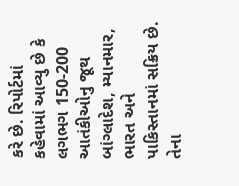કરે છે. રિપોર્ટમાં કહેવામાં આવ્યુ છે કે લગભગ 150-200 આતંકીઓનુ જૂથ બાંગ્લાદેશ, મ્યાનમાર, ભારત અને પાકિસ્તાનમાં સક્રિય છે. તેના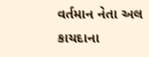વર્તમાન નેતા અલ કાયદાના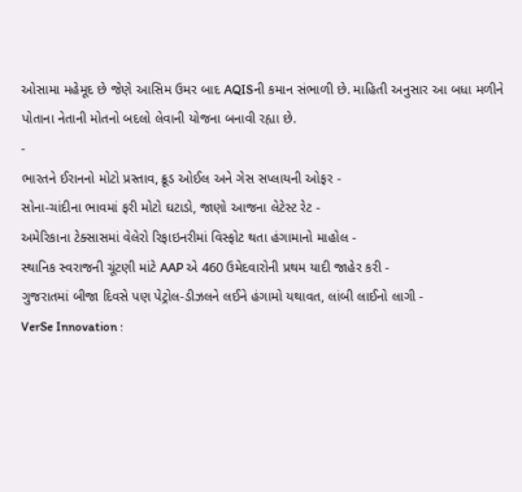ઓસામા મહેમૂદ છે જેણે આસિમ ઉમર બાદ AQISની કમાન સંભાળી છે. માહિતી અનુસાર આ બધા મળીને પોતાના નેતાની મોતનો બદલો લેવાની યોજના બનાવી રહ્યા છે.
-
ભારતને ઈરાનનો મોટો પ્રસ્તાવ, ક્રૂડ ઓઈલ અને ગેસ સપ્લાયની ઓફર -
સોના-ચાંદીના ભાવમાં ફરી મોટો ઘટાડો, જાણો આજના લેટેસ્ટ રેટ -
અમેરિકાના ટેક્સાસમાં વેલેરો રિફાઇનરીમાં વિસ્ફોટ થતા હંગામાનો માહોલ -
સ્થાનિક સ્વરાજની ચૂંટણી માંટે AAP એ 460 ઉમેદવારોની પ્રથમ યાદી જાહેર કરી -
ગુજરાતમાં બીજા દિવસે પણ પેટ્રોલ-ડીઝલને લઈને હંગામો યથાવત, લાંબી લાઈનો લાગી -
VerSe Innovation :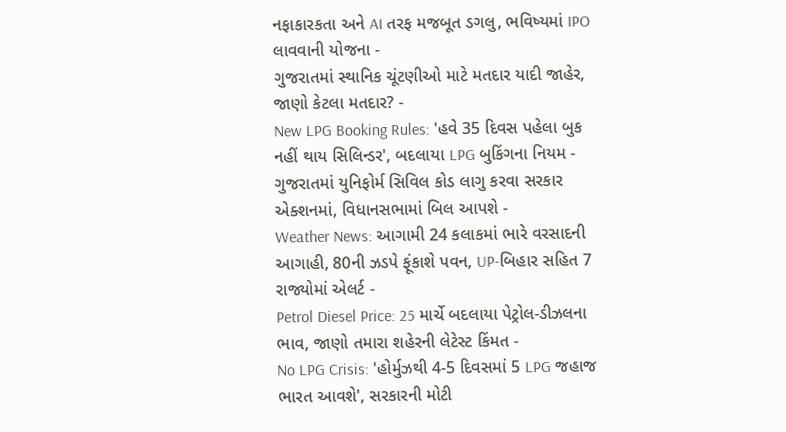નફાકારકતા અને AI તરફ મજબૂત ડગલુ, ભવિષ્યમાં IPO લાવવાની યોજના -
ગુજરાતમાં સ્થાનિક ચૂંટણીઓ માટે મતદાર યાદી જાહેર, જાણો કેટલા મતદાર? -
New LPG Booking Rules: 'હવે 35 દિવસ પહેલા બુક નહીં થાય સિલિન્ડર', બદલાયા LPG બુકિંગના નિયમ -
ગુજરાતમાં યુનિફોર્મ સિવિલ કોડ લાગુ કરવા સરકાર એક્શનમાં, વિધાનસભામાં બિલ આપશે -
Weather News: આગામી 24 કલાકમાં ભારે વરસાદની આગાહી, 80ની ઝડપે ફૂંકાશે પવન, UP-બિહાર સહિત 7 રાજ્યોમાં એલર્ટ -
Petrol Diesel Price: 25 માર્ચે બદલાયા પેટ્રોલ-ડીઝલના ભાવ, જાણો તમારા શહેરની લેટેસ્ટ કિંમત -
No LPG Crisis: 'હોર્મુઝથી 4-5 દિવસમાં 5 LPG જહાજ ભારત આવશે', સરકારની મોટી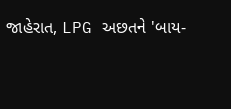જાહેરાત, LPG અછતને 'બાય-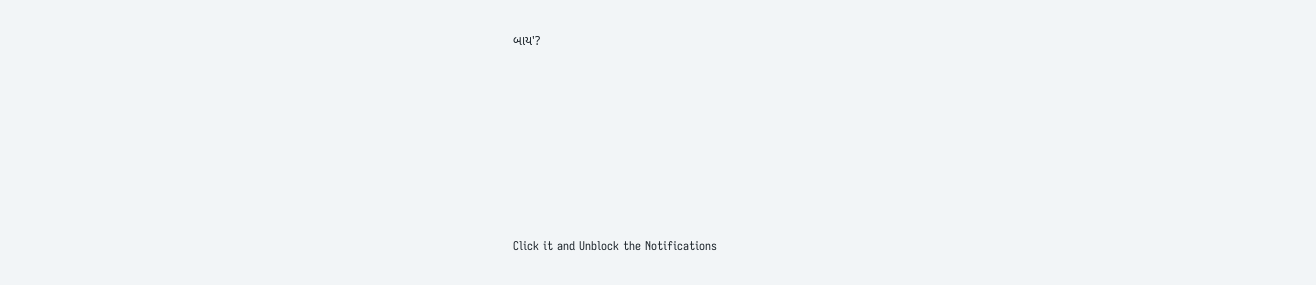બાય'?








Click it and Unblock the Notifications